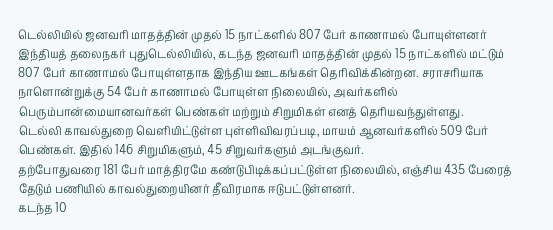டெல்லியில் ஜனவரி மாதத்தின் முதல் 15 நாட்களில் 807 பேர் காணாமல் போயுள்ளனர்
இந்தியத் தலைநகர் புதுடெல்லியில், கடந்த ஜனவரி மாதத்தின் முதல் 15 நாட்களில் மட்டும் 807 பேர் காணாமல் போயுள்ளதாக இந்திய ஊடகங்கள் தெரிவிக்கின்றன. சராசரியாக நாளொன்றுக்கு 54 பேர் காணாமல் போயுள்ள நிலையில், அவர்களில் பெரும்பான்மையானவர்கள் பெண்கள் மற்றும் சிறுமிகள் எனத் தெரியவந்துள்ளது.
டெல்லி காவல்துறை வெளியிட்டுள்ள புள்ளிவிவரப்படி, மாயம் ஆனவர்களில் 509 பேர் பெண்கள். இதில் 146 சிறுமிகளும், 45 சிறுவர்களும் அடங்குவர்.
தற்போதுவரை 181 பேர் மாத்திரமே கண்டுபிடிக்கப்பட்டுள்ள நிலையில், எஞ்சிய 435 பேரைத் தேடும் பணியில் காவல்துறையினர் தீவிரமாக ஈடுபட்டுள்ளனர்.
கடந்த 10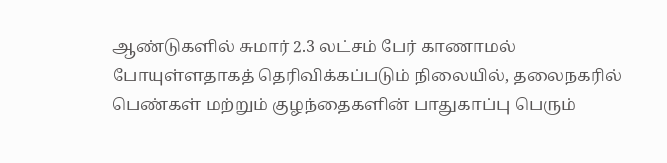ஆண்டுகளில் சுமார் 2.3 லட்சம் பேர் காணாமல் போயுள்ளதாகத் தெரிவிக்கப்படும் நிலையில், தலைநகரில் பெண்கள் மற்றும் குழந்தைகளின் பாதுகாப்பு பெரும்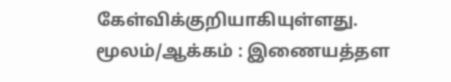கேள்விக்குறியாகியுள்ளது.
மூலம்/ஆக்கம் : இணையத்தள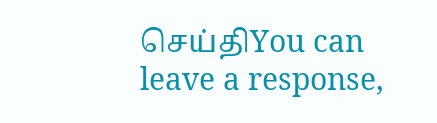செய்திYou can leave a response,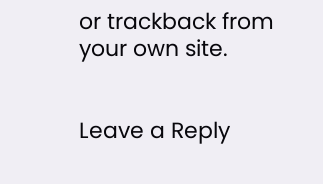or trackback from your own site.


Leave a Reply